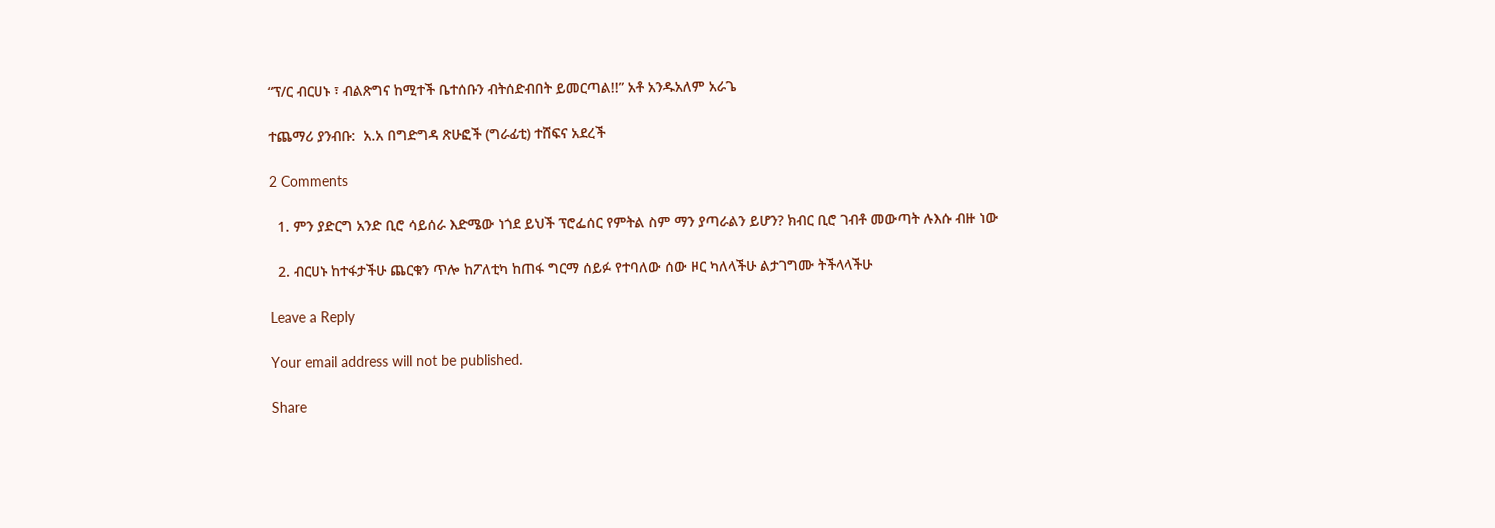“ፕ/ር ብርሀኑ ፣ ብልጽግና ከሚተች ቤተሰቡን ብትሰድብበት ይመርጣል!!” አቶ አንዱአለም አራጌ

ተጨማሪ ያንብቡ:  አ.አ በግድግዳ ጽሁፎች (ግራፊቲ) ተሸፍና አደረች

2 Comments

  1. ምን ያድርግ አንድ ቢሮ ሳይሰራ እድሜው ነጎደ ይህች ፕሮፌሰር የምትል ስም ማን ያጣራልን ይሆን? ክብር ቢሮ ገብቶ መውጣት ሉእሱ ብዙ ነው

  2. ብርሀኑ ከተፋታችሁ ጨርቁን ጥሎ ከፖለቲካ ከጠፋ ግርማ ሰይፉ የተባለው ሰው ዞር ካለላችሁ ልታገግሙ ትችላላችሁ

Leave a Reply

Your email address will not be published.

Share